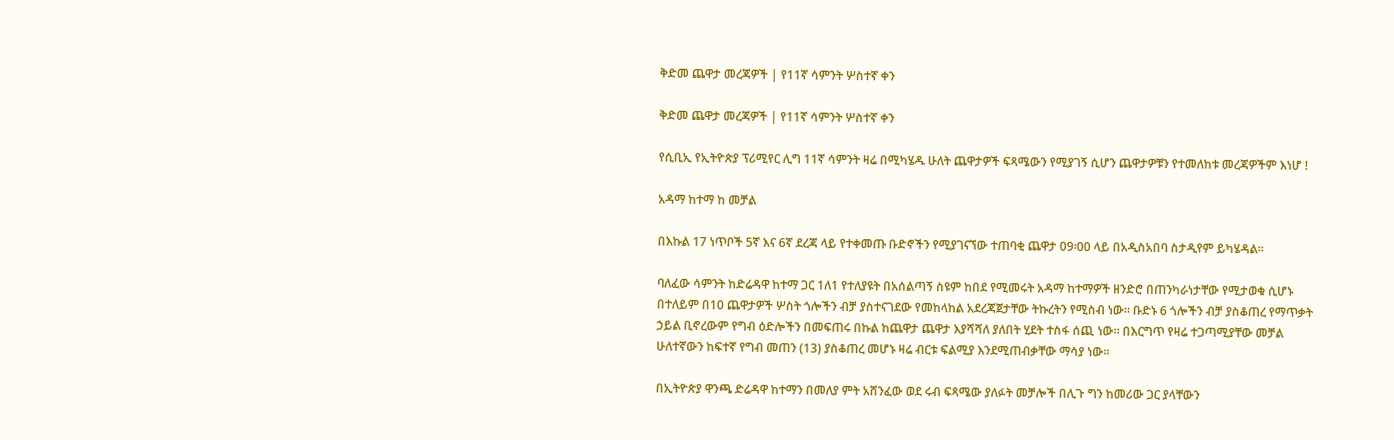ቅድመ ጨዋታ መረጃዎች | የ11ኛ ሳምንት ሦስተኛ ቀን

ቅድመ ጨዋታ መረጃዎች | የ11ኛ ሳምንት ሦስተኛ ቀን

የሲቢኢ የኢትዮጵያ ፕሪሚየር ሊግ 11ኛ ሳምንት ዛሬ በሚካሄዱ ሁለት ጨዋታዎች ፍጻሜውን የሚያገኝ ሲሆን ጨዋታዎቹን የተመለከቱ መረጃዎችም እነሆ !

አዳማ ከተማ ከ መቻል

በእኩል 17 ነጥቦች 5ኛ እና 6ኛ ደረጃ ላይ የተቀመጡ ቡድኖችን የሚያገናኘው ተጠባቂ ጨዋታ 09፡00 ላይ በአዲስአበባ ስታዲየም ይካሄዳል።

ባለፈው ሳምንት ከድሬዳዋ ከተማ ጋር 1ለ1 የተለያዩት በአሰልጣኝ ስዩም ከበደ የሚመሩት አዳማ ከተማዎች ዘንድሮ በጠንካራነታቸው የሚታወቁ ሲሆኑ በተለይም በ10 ጨዋታዎች ሦስት ጎሎችን ብቻ ያስተናገደው የመከላከል አደረጃጀታቸው ትኩረትን የሚስብ ነው። ቡድኑ 6 ጎሎችን ብቻ ያስቆጠረ የማጥቃት ኃይል ቢኖረውም የግብ ዕድሎችን በመፍጠሩ በኩል ከጨዋታ ጨዋታ እያሻሻለ ያለበት ሂደት ተስፋ ሰጪ ነው። በእርግጥ የዛሬ ተጋጣሚያቸው መቻል ሁለተኛውን ከፍተኛ የግብ መጠን (13) ያስቆጠረ መሆኑ ዛሬ ብርቱ ፍልሚያ እንደሚጠብቃቸው ማሳያ ነው።

በኢትዮጵያ ዋንጫ ድሬዳዋ ከተማን በመለያ ምት አሸንፈው ወደ ሩብ ፍጻሜው ያለፉት መቻሎች በሊጉ ግን ከመሪው ጋር ያላቸውን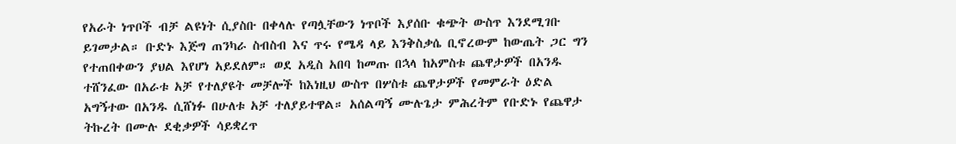የአራት ነጥቦች ብቻ ልዩነት ሲያስቡ በቀላሉ የጣሏቸውን ነጥቦች እያሰቡ ቁጭት ውስጥ እንደሚገቡ ይገመታል። ቡድኑ እጅግ ጠንካራ ስብስብ እና ጥሩ የሜዳ ላይ እንቅስቃሴ ቢኖረውም ከውጤት ጋር ግን የተጠበቀውን ያህል እየሆነ አይደለም። ወደ አዲስ አበባ ከመጡ በኋላ ከአምስቱ ጨዋታዎች በአንዱ ተሸንፈው በአራቱ አቻ የተለያዩት መቻሎች ከእነዚህ ውስጥ በሦስቱ ጨዋታዎች የመምራት ዕድል አግኝተው በአንዱ ሲሸነፉ በሁለቱ አቻ ተለያይተዋል። አሰልጣኝ ሙሉጌታ ምሕረትም የቡድኑ የጨዋታ ትኩረት በሙሉ ደቂቃዎች ሳይቋረጥ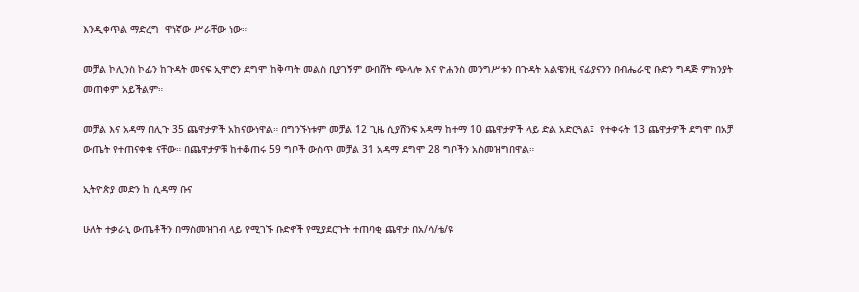እንዲቀጥል ማድረግ  ዋነኛው ሥራቸው ነው።

መቻል ኮሊንስ ኮፊን ከጉዳት መናፍ ኢሞሮን ደግሞ ከቅጣት መልስ ቢያገኝም ውበሸት ጭላሎ እና ዮሐንስ መንግሥቱን በጉዳት አልዌንዚ ናፊያናንን በብሔራዊ ቡድን ግዳጅ ምክንያት መጠቀም አይችልም።

መቻል እና አዳማ በሊጉ 35 ጨዋታዎች አከናውነዋል። በግንኙነቱም መቻል 12 ጊዜ ሲያሸንፍ አዳማ ከተማ 10 ጨዋታዎች ላይ ድል አድርጓል፤  የተቀሩት 13 ጨዋታዎች ደግሞ በአቻ ውጤት የተጠናቀቁ ናቸው። በጨዋታዎቹ ከተቆጠሩ 59 ግቦች ውስጥ መቻል 31 አዳማ ደግሞ 28 ግቦችን አስመዝግበዋል።

ኢትዮጵያ መድን ከ ሲዳማ ቡና

ሁለት ተቃራኒ ውጤቶችን በማስመዝገብ ላይ የሚገኙ ቡድኖች የሚያደርጉት ተጠባቂ ጨዋታ በአ/ሳ/ቴ/ዩ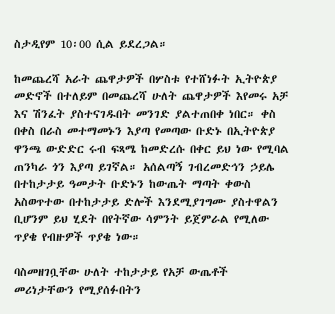ስታዲየም 10፡00 ሲል ይደረጋል።

ከመጨረሻ አራት ጨዋታዎች በሦስቱ የተሸነፉት ኢትዮጵያ መድኖች በተለይም በመጨረሻ ሁለት ጨዋታዎች እየመሩ አቻ እና ሽንፈት ያስተናገዱበት መንገድ ያልተጠበቀ ነበር። ቀስ በቀስ በራስ መተማመኑን እያጣ የመጣው ቡድኑ በኢትዮጵያ ዋንጫ ውድድር ሩብ ፍጻሜ ከመድረሱ በቀር ይህ ነው የሚባል ጠንካራ ጎን እያጣ ይገኛል። አሰልጣኝ ገብረመድኅን ኃይሌ በተከታታይ ዓመታት ቡድኑን ከውጤት ማጣት ቀውስ አስወጥተው በተከታታይ ድሎች እንደሚያገግሙ ያስተዋልን ቢሆንም ይህ ሂደት በየትኛው ሳምንት ይጀምራል የሚለው ጥያቄ የብዙዎች ጥያቄ ነው።

ባስመዘገቧቸው ሁለት ተከታታይ የአቻ ውጤቶች  መሪነታቸውን የሚያሰፉበትን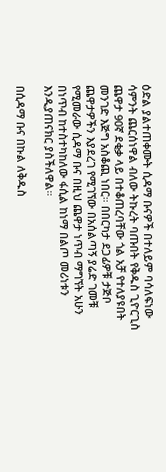ዕድል ያልተጠቀሙት ሲዳማ ቡናዎች በተለይም ባሳለፍነው ሳምንት ጨርሰነዋል ብለው ትኩረት ባጡበት የቅዱስ ጊዮርጊስ ጨዋታ 90ኛ ደቂቃ ላይ በተቆጠረባቸው ጎል አቻ የተለያዩበት መንገድ እጅግ አስቆጪ ነበር። በበርካታ ደጋፊዎቹ ታጅቦ ጨዋታዎችን እያደረገ የሚገኘው በአሰልጣኝ ያሬድ ገመቹ የሚመራው ሲዳማ ቡና በዚህ ጨዋታ ነጥብ ማግኘት አሁን በነጥብ ከተስተካከለው ፋሲል ከነማ በልጦ መሪነቱን እንዲያጠናክር ያስችለዋል።

በሲዳማ ቡና በኩል ለቅዱስ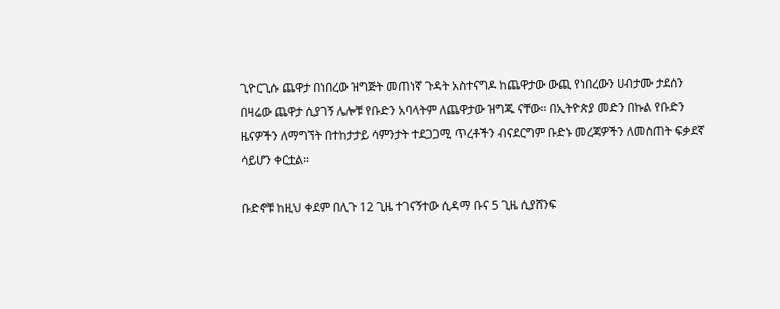ጊዮርጊሱ ጨዋታ በነበረው ዝግጅት መጠነኛ ጉዳት አስተናግዶ ከጨዋታው ውጪ የነበረውን ሀብታሙ ታደሰን በዛሬው ጨዋታ ሲያገኝ ሌሎቹ የቡድን አባላትም ለጨዋታው ዝግጁ ናቸው። በኢትዮጵያ መድን በኩል የቡድን ዜናዎችን ለማግኘት በተከታታይ ሳምንታት ተደጋጋሚ ጥረቶችን ብናደርግም ቡድኑ መረጃዎችን ለመስጠት ፍቃደኛ ሳይሆን ቀርቷል።

ቡድኖቹ ከዚህ ቀደም በሊጉ 12 ጊዜ ተገናኝተው ሲዳማ ቡና 5 ጊዜ ሲያሸንፍ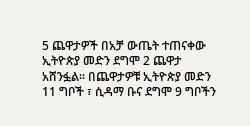5 ጨዋታዎች በአቻ ውጤት ተጠናቀው ኢትዮጵያ መድን ደግሞ 2 ጨዋታ አሸንፏል። በጨዋታዎቹ ኢትዮጵያ መድን 11 ግቦች ፣ ሲዳማ ቡና ደግሞ 9 ግቦችን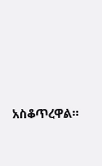አስቆጥረዋል።